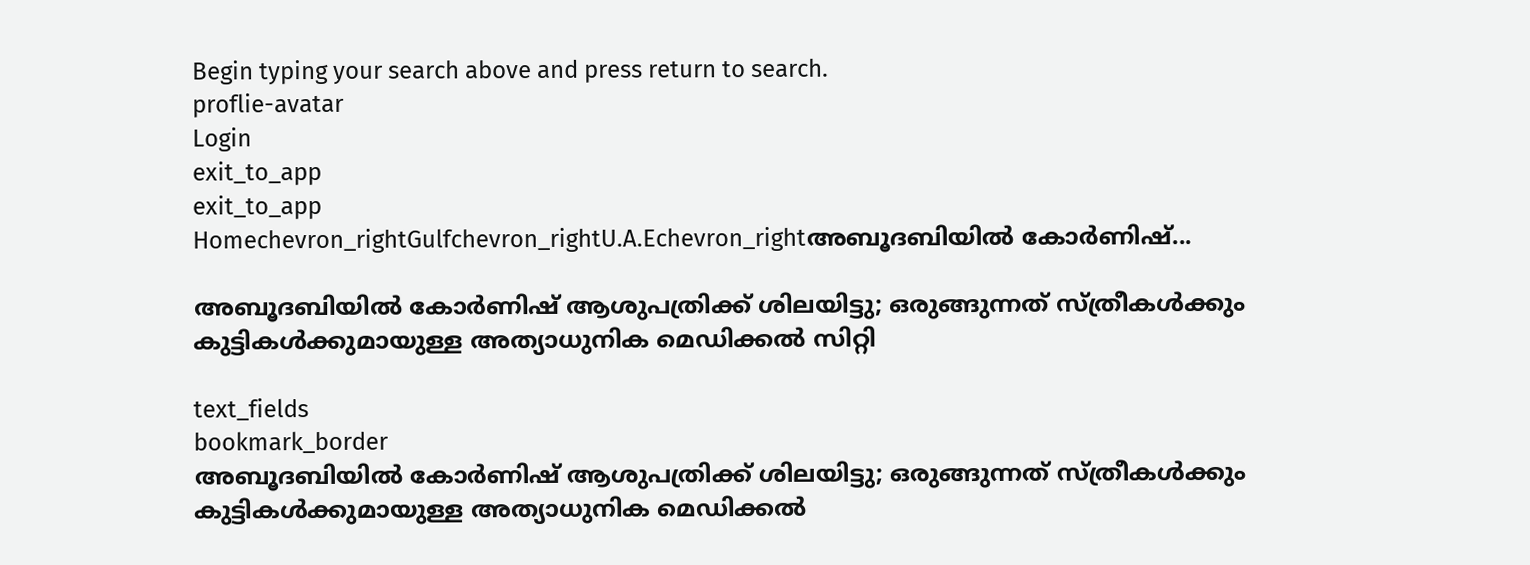Begin typing your search above and press return to search.
proflie-avatar
Login
exit_to_app
exit_to_app
Homechevron_rightGulfchevron_rightU.A.Echevron_rightഅബൂദബിയില്‍ കോര്‍ണിഷ്...

അബൂദബിയില്‍ കോര്‍ണിഷ് ആശുപത്രിക്ക് ശിലയിട്ടു; ഒരുങ്ങുന്നത് സ്ത്രീകള്‍ക്കും കുട്ടികള്‍ക്കുമായുള്ള അത്യാധുനിക മെഡിക്കല്‍ സിറ്റി

text_fields
bookmark_border
അബൂദബിയില്‍ കോര്‍ണിഷ് ആശുപത്രിക്ക് ശിലയിട്ടു; ഒരുങ്ങുന്നത് സ്ത്രീകള്‍ക്കും കുട്ടികള്‍ക്കുമായുള്ള അത്യാധുനിക മെഡിക്കല്‍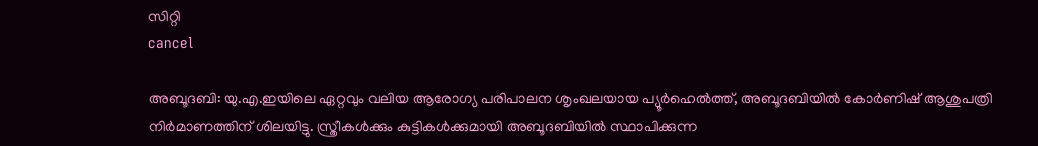സിറ്റി
cancel

അബൂദബി: യു.എ.ഇയിലെ ഏറ്റവും വലിയ ആരോഗ്യ പരിപാലന ശൃംഖലയായ പ്യൂര്‍ഹെല്‍ത്ത്, അബൂദബിയില്‍ കോര്‍ണിഷ് ആശുപത്രി നിര്‍മാണത്തിന് ശിലയിട്ടു. സ്ത്രീകള്‍ക്കും കുട്ടികള്‍ക്കുമായി അബൂദബിയില്‍ സ്ഥാപിക്കുന്ന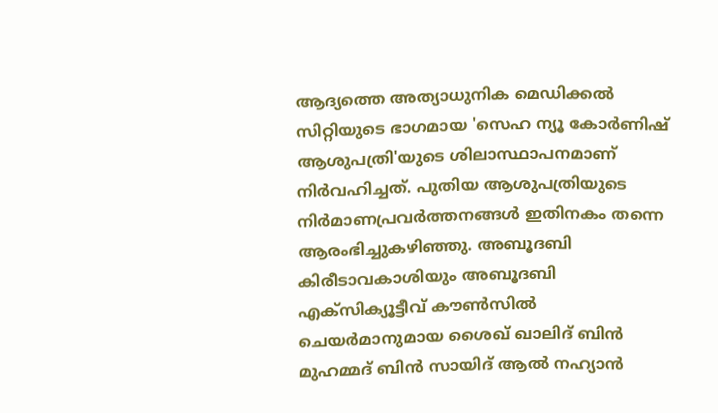ആദ്യത്തെ അത്യാധുനിക മെഡിക്കല്‍ സിറ്റിയുടെ ഭാഗമായ 'സെഹ ന്യൂ കോര്‍ണിഷ് ആശുപത്രി'യുടെ ശിലാസ്ഥാപനമാണ് നിര്‍വഹിച്ചത്. പുതിയ ആശുപത്രിയുടെ നിര്‍മാണപ്രവര്‍ത്തനങ്ങള്‍ ഇതിനകം തന്നെ ആരംഭിച്ചുകഴിഞ്ഞു. അബൂദബി കിരീടാവകാശിയും അബൂദബി എക്‌സിക്യൂട്ടീവ് കൗണ്‍സില്‍ ചെയര്‍മാനുമായ ശൈഖ് ഖാലിദ് ബിന്‍ മുഹമ്മദ് ബിന്‍ സായിദ് ആല്‍ നഹ്യാന്‍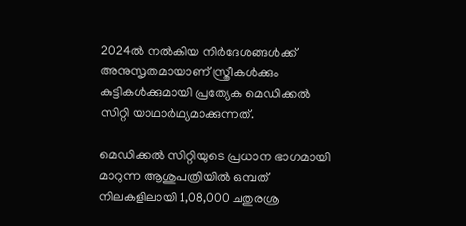2024ല്‍ നല്‍കിയ നിര്‍ദേശങ്ങള്‍ക്ക് അനുസൃതമായാണ് സ്ത്രീകള്‍ക്കും കുട്ടികള്‍ക്കുമായി പ്രത്യേക മെഡിക്കല്‍ സിറ്റി യാഥാർഥ്യമാക്കുന്നത്.

മെഡിക്കല്‍ സിറ്റിയുടെ പ്രധാന ഭാഗമായി മാറുന്ന ആശുപത്രിയില്‍ ഒമ്പത് നിലകളിലായി 1,08,000 ചതുരശ്ര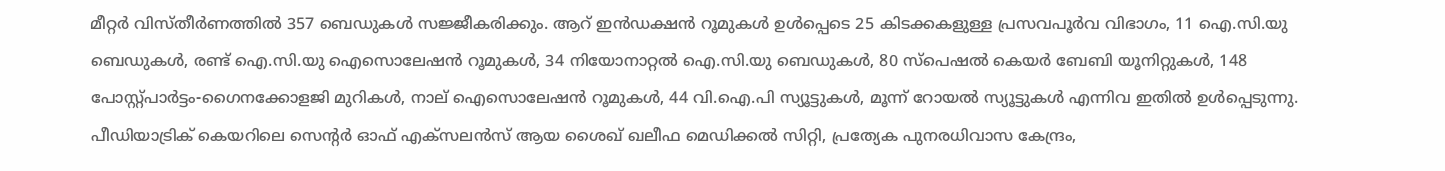മീറ്റര്‍ വിസ്തീര്‍ണത്തില്‍ 357 ബെഡുകള്‍ സജ്ജീകരിക്കും. ആറ് ഇന്‍ഡക്ഷന്‍ റൂമുകള്‍ ഉള്‍പ്പെടെ 25 കിടക്കകളുള്ള പ്രസവപൂര്‍വ വിഭാഗം, 11 ഐ.സി.യു ബെഡുകള്‍, രണ്ട് ഐ.സി.യു ഐസൊലേഷന്‍ റൂമുകള്‍, 34 നിയോനാറ്റല്‍ ഐ.സി.യു ബെഡുകള്‍, 80 സ്‌പെഷല്‍ കെയര്‍ ബേബി യൂനിറ്റുകള്‍, 148 പോസ്റ്റ്പാര്‍ട്ടം-ഗൈനക്കോളജി മുറികള്‍, നാല് ഐസൊലേഷന്‍ റൂമുകള്‍, 44 വി.ഐ.പി സ്യൂട്ടുകള്‍, മൂന്ന് റോയല്‍ സ്യൂട്ടുകള്‍ എന്നിവ ഇതില്‍ ഉള്‍പ്പെടുന്നു. പീഡിയാട്രിക് കെയറിലെ സെന്‍റര്‍ ഓഫ് എക്‌സലന്‍സ് ആയ ശൈഖ് ഖലീഫ മെഡിക്കല്‍ സിറ്റി, പ്രത്യേക പുനരധിവാസ കേന്ദ്രം,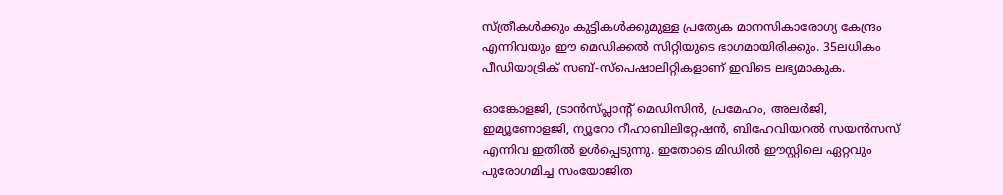സ്ത്രീകള്‍ക്കും കുട്ടികള്‍ക്കുമുള്ള പ്രത്യേക മാനസികാരോഗ്യ കേന്ദ്രം എന്നിവയും ഈ മെഡിക്കല്‍ സിറ്റിയുടെ ഭാഗമായിരിക്കും. 35ലധികം പീഡിയാട്രിക് സബ്-സ്‌പെഷാലിറ്റികളാണ് ഇവിടെ ലഭ്യമാകുക.

ഓങ്കോളജി, ട്രാന്‍സ്പ്ലാന്‍റ് മെഡിസിന്‍, പ്രമേഹം, അലര്‍ജി, ഇമ്യൂണോളജി, ന്യൂറോ റീഹാബിലിറ്റേഷന്‍, ബിഹേവിയറല്‍ സയന്‍സസ് എന്നിവ ഇതില്‍ ഉള്‍പ്പെടുന്നു. ഇതോടെ മിഡില്‍ ഈസ്റ്റിലെ ഏറ്റവും പുരോഗമിച്ച സംയോജിത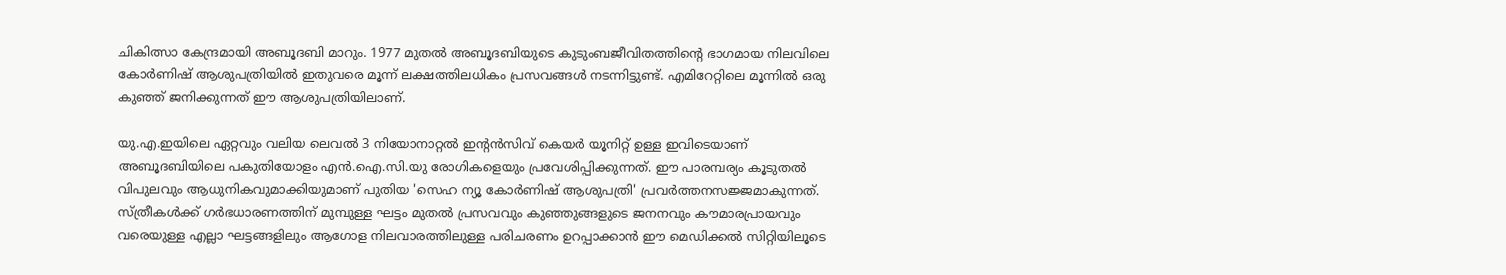ചികിത്സാ കേന്ദ്രമായി അബൂദബി മാറും. 1977 മുതല്‍ അബൂദബിയുടെ കുടുംബജീവിതത്തിന്‍റെ ഭാഗമായ നിലവിലെ കോര്‍ണിഷ് ആശുപത്രിയില്‍ ഇതുവരെ മൂന്ന് ലക്ഷത്തിലധികം പ്രസവങ്ങള്‍ നടന്നിട്ടുണ്ട്. എമിറേറ്റിലെ മൂന്നില്‍ ഒരു കുഞ്ഞ് ജനിക്കുന്നത് ഈ ആശുപത്രിയിലാണ്.

യു.എ.ഇയിലെ ഏറ്റവും വലിയ ലെവല്‍ 3 നിയോനാറ്റല്‍ ഇന്‍റന്‍സിവ് കെയര്‍ യൂനിറ്റ് ഉള്ള ഇവിടെയാണ് അബൂദബിയിലെ പകുതിയോളം എന്‍.ഐ.സി.യു രോഗികളെയും പ്രവേശിപ്പിക്കുന്നത്. ഈ പാരമ്പര്യം കൂടുതല്‍ വിപുലവും ആധുനികവുമാക്കിയുമാണ് പുതിയ 'സെഹ ന്യൂ കോര്‍ണിഷ് ആശുപത്രി' പ്രവര്‍ത്തനസജ്ജമാകുന്നത്. സ്ത്രീകള്‍ക്ക് ഗര്‍ഭധാരണത്തിന് മുമ്പുള്ള ഘട്ടം മുതല്‍ പ്രസവവും കുഞ്ഞുങ്ങളുടെ ജനനവും കൗമാരപ്രായവും വരെയുള്ള എല്ലാ ഘട്ടങ്ങളിലും ആഗോള നിലവാരത്തിലുള്ള പരിചരണം ഉറപ്പാക്കാന്‍ ഈ മെഡിക്കല്‍ സിറ്റിയിലൂടെ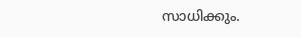സാധിക്കും.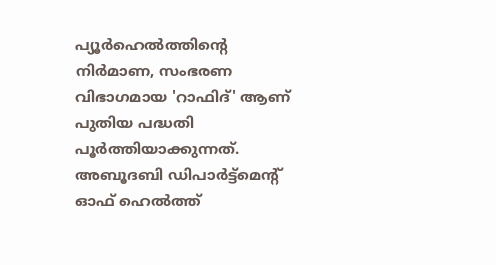പ്യൂര്‍ഹെല്‍ത്തിന്‍റെ നിര്‍മാണ, സംഭരണ വിഭാഗമായ 'റാഫിദ്' ആണ് പുതിയ പദ്ധതി പൂര്‍ത്തിയാക്കുന്നത്. അബൂദബി ഡിപാര്‍ട്ട്മെന്‍റ് ഓഫ് ഹെല്‍ത്ത്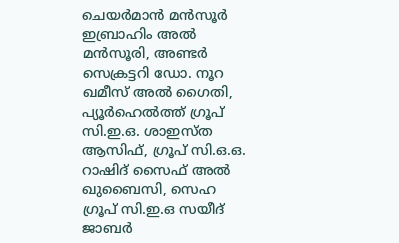ചെയര്‍മാന്‍ മന്‍സൂര്‍ ഇബ്രാഹിം അല്‍ മന്‍സൂരി, അണ്ടര്‍ സെക്രട്ടറി ഡോ. നൂറ ഖമീസ് അല്‍ ഗൈതി, പ്യൂര്‍ഹെല്‍ത്ത് ഗ്രൂപ് സി.ഇ.ഒ. ശാഇസ്ത ആസിഫ്, ഗ്രൂപ് സി.ഒ.ഒ. റാഷിദ് സൈഫ് അല്‍ ഖുബൈസി, സെഹ ഗ്രൂപ് സി.ഇ.ഒ സയീദ് ജാബര്‍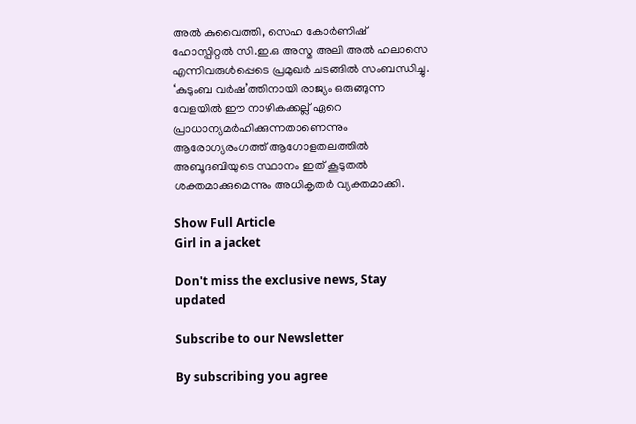അല്‍ കുവൈത്തി, സെഹ കോര്‍ണിഷ് ഹോസ്പിറ്റല്‍ സി.ഇ.ഒ അസ്മ അലി അല്‍ ഹലാസെ എന്നിവരുള്‍പ്പെടെ പ്രമുഖര്‍ ചടങ്ങില്‍ സംബന്ധിച്ചു. ‘കുടുംബ വര്‍ഷ’ത്തിനായി രാജ്യം ഒരുങ്ങുന്ന വേളയില്‍ ഈ നാഴികക്കല്ല് ഏറെ പ്രാധാന്യമര്‍ഹിക്കുന്നതാണെന്നും ആരോഗ്യരംഗത്ത് ആഗോളതലത്തില്‍ അബൂദബിയുടെ സ്ഥാനം ഇത് കൂടുതല്‍ ശക്തമാക്കുമെന്നും അധികൃതര്‍ വ്യക്തമാക്കി.

Show Full Article
Girl in a jacket

Don't miss the exclusive news, Stay updated

Subscribe to our Newsletter

By subscribing you agree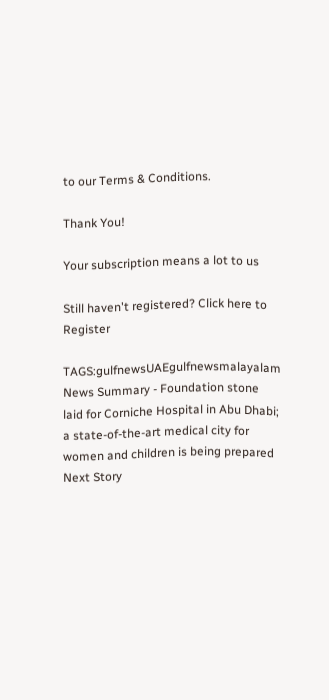to our Terms & Conditions.

Thank You!

Your subscription means a lot to us

Still haven't registered? Click here to Register

TAGS:gulfnewsUAEgulfnewsmalayalam
News Summary - Foundation stone laid for Corniche Hospital in Abu Dhabi; a state-of-the-art medical city for women and children is being prepared
Next Story